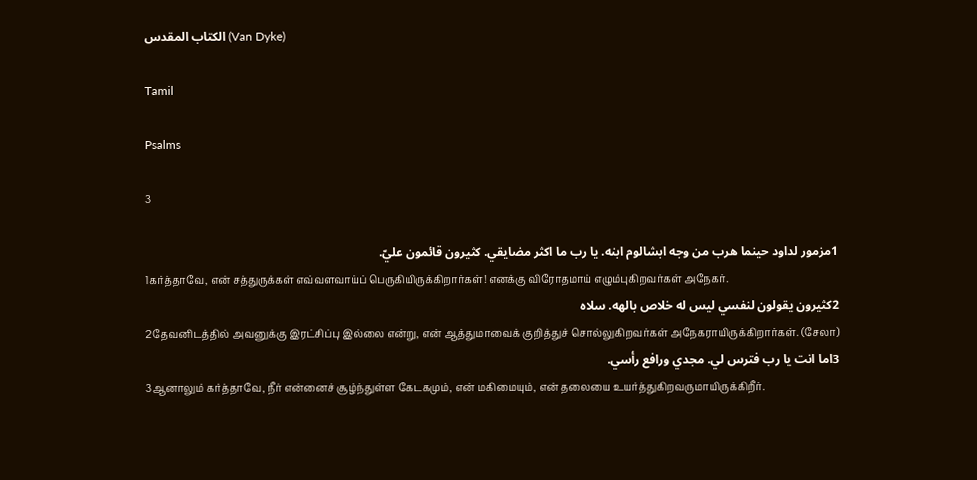الكتاب المقدس (Van Dyke)

Tamil

Psalms

3

1مزمور لداود حينما هرب من وجه ابشالوم ابنه. يا رب ما اكثر مضايقي. كثيرون قائمون عليّ.
1கர்த்தாவே, என் சத்துருக்கள் எவ்வளவாய்ப் பெருகியிருக்கிறார்கள்! எனக்கு விரோதமாய் எழும்புகிறவர்கள் அநேகர்.
2كثيرون يقولون لنفسي ليس له خلاص بالهه. سلاه
2தேவனிடத்தில் அவனுக்கு இரட்சிப்பு இல்லை என்று, என் ஆத்துமாவைக் குறித்துச் சொல்லுகிறவர்கள் அநேகராயிருக்கிறார்கள். (சேலா)
3اما انت يا رب فترس لي. مجدي ورافع رأسي.
3ஆனாலும் கர்த்தாவே, நீர் என்னைச் சூழ்ந்துள்ள கேடகமும், என் மகிமையும், என் தலையை உயர்த்துகிறவருமாயிருக்கிறீர்.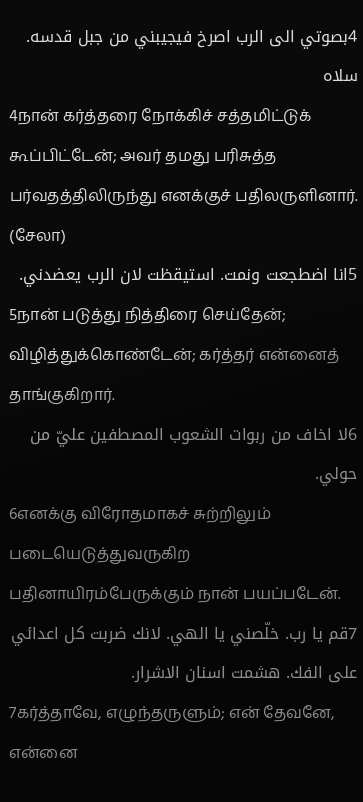4بصوتي الى الرب اصرخ فيجيبني من جبل قدسه. سلاه
4நான் கர்த்தரை நோக்கிச் சத்தமிட்டுக் கூப்பிட்டேன்; அவர் தமது பரிசுத்த பர்வதத்திலிருந்து எனக்குச் பதிலருளினார். (சேலா)
5انا اضطجعت ونمت. استيقظت لان الرب يعضدني.
5நான் படுத்து நித்திரை செய்தேன்; விழித்துக்கொண்டேன்; கர்த்தர் என்னைத் தாங்குகிறார்.
6لا اخاف من ربوات الشعوب المصطفين عليّ من حولي.
6எனக்கு விரோதமாகச் சுற்றிலும் படையெடுத்துவருகிற பதினாயிரம்பேருக்கும் நான் பயப்படேன்.
7قم يا رب. خلّصني يا الهي. لانك ضربت كل اعدائي على الفك. هشمت اسنان الاشرار.
7கர்த்தாவே, எழுந்தருளும்; என் தேவனே, என்னை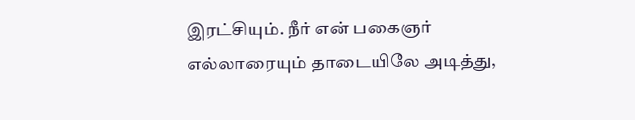இரட்சியும். நீர் என் பகைஞர் எல்லாரையும் தாடையிலே அடித்து,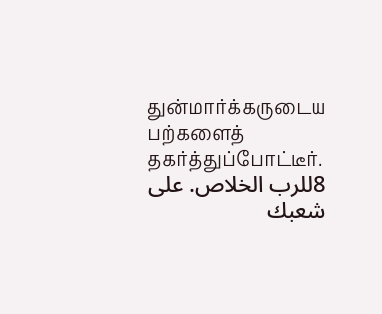துன்மார்க்கருடைய பற்களைத் தகர்த்துப்போட்டீர்.
8للرب الخلاص. على شعبك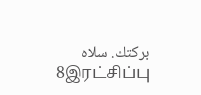بركتك. سلاه
8இரட்சிப்பு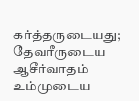கர்த்தருடையது; தேவரீருடைய ஆசீர்வாதம் உம்முடைய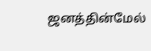ஜனத்தின்மேல்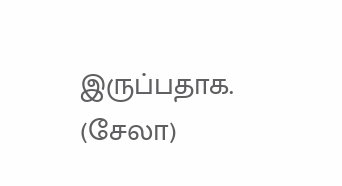இருப்பதாக. (சேலா)